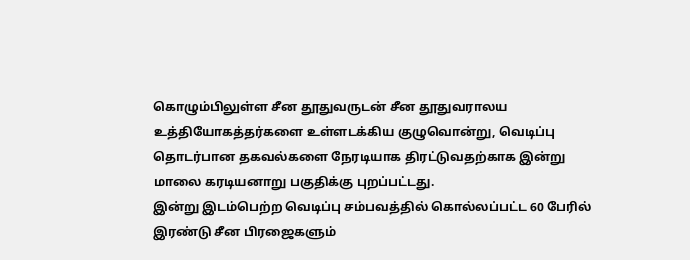கொழும்பிலுள்ள சீன தூதுவருடன் சீன தூதுவராலய உத்தியோகத்தர்களை உள்ளடக்கிய குழுவொன்று, வெடிப்பு தொடர்பான தகவல்களை நேரடியாக திரட்டுவதற்காக இன்று மாலை கரடியனாறு பகுதிக்கு புறப்பட்டது.
இன்று இடம்பெற்ற வெடிப்பு சம்பவத்தில் கொல்லப்பட்ட 60 பேரில் இரண்டு சீன பிரஜைகளும்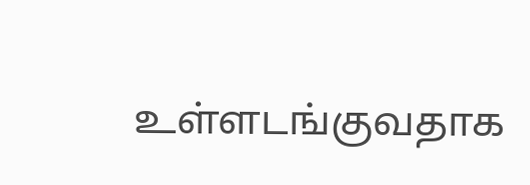உள்ளடங்குவதாக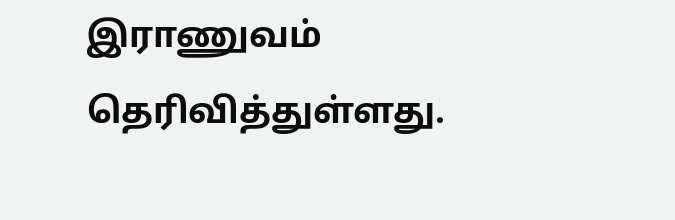இராணுவம் தெரிவித்துள்ளது.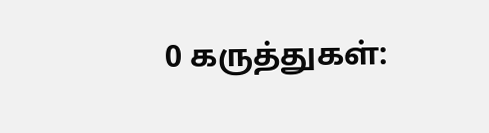0 கருத்துகள்: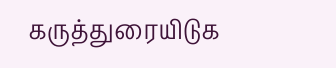கருத்துரையிடுக